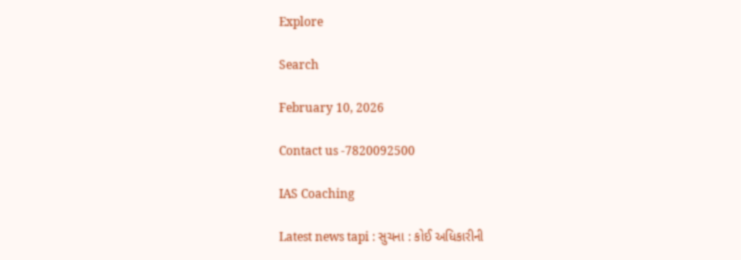Explore

Search

February 10, 2026

Contact us -7820092500

IAS Coaching

Latest news tapi : સુચના : કોઈ અધિકારીની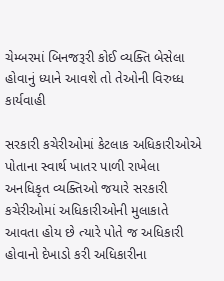ચેમ્બરમાં બિનજરૂરી કોઈ વ્યક્તિ બેસેલા હોવાનું ધ્યાને આવશે તો તેઓની વિરુધ્ધ કાર્યવાહી

સરકારી કચેરીઓમાં કેટલાક અધિકારીઓએ પોતાના સ્વાર્થ ખાતર પાળી રાખેલા અનધિકૃત વ્યક્તિઓ જયારે સરકારી કચેરીઓમાં અધિકારીઓની મુલાકાતે આવતા હોય છે ત્યારે પોતે જ અધિકારી હોવાનો દેખાડો કરી અધિકારીના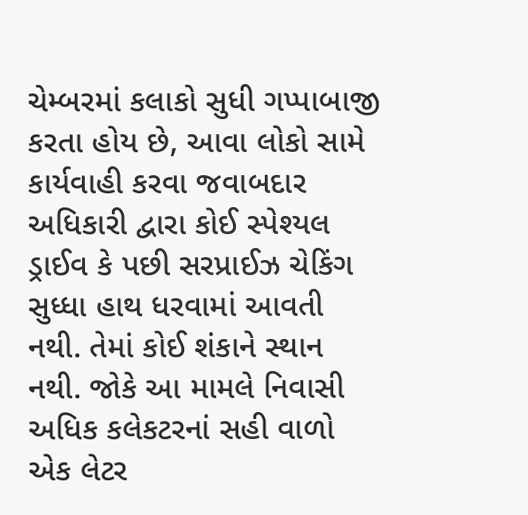ચેમ્બરમાં કલાકો સુધી ગપ્પાબાજી કરતા હોય છે, આવા લોકો સામે કાર્યવાહી કરવા જવાબદાર અધિકારી દ્વારા કોઈ સ્પેશ્યલ ડ્રાઈવ કે પછી સરપ્રાઈઝ ચેકિંગ સુધ્ધા હાથ ધરવામાં આવતી નથી. તેમાં કોઈ શંકાને સ્થાન નથી. જોકે આ મામલે નિવાસી અધિક કલેકટરનાં સહી વાળો એક લેટર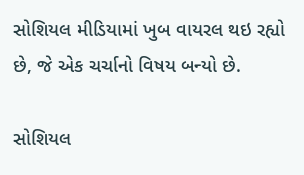સોશિયલ મીડિયામાં ખુબ વાયરલ થઇ રહ્યો છે, જે એક ચર્ચાનો વિષય બન્યો છે.

સોશિયલ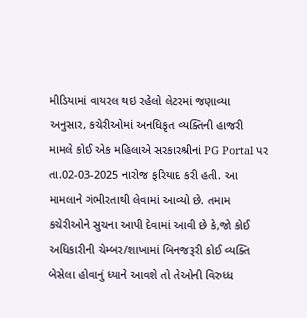મીડિયામાં વાયરલ થઇ રહેલો લેટરમાં જણાવ્યા અનુસાર, કચેરીઓમાં અનધિકૃત વ્યક્તિની હાજરી મામલે કોઈ એક મહિલાએ સરકારશ્રીનાં PG Portal પર તા.02-03-2025 નારોજ ફરિયાદ કરી હતી. આ મામલાને ગંભીરતાથી લેવામાં આવ્યો છે. તમામ કચેરીઓને સુચના આપી દેવામાં આવી છે કે,જો કોઈ અધિકારીની ચેમ્બર/શાખામાં બિનજરૂરી કોઈ વ્યક્તિ બેસેલા હોવાનું ધ્યાને આવશે તો તેઓની વિરુધ્ધ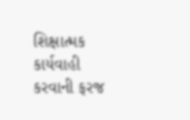શિક્ષાત્મક કાર્યવાહી કરવાની ફરજ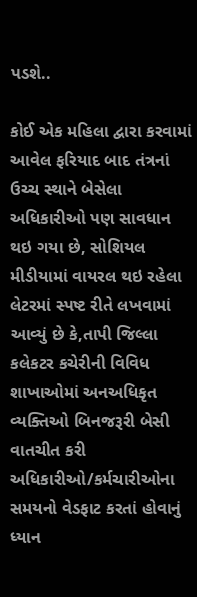પડશે..

કોઈ એક મહિલા દ્વારા કરવામાં આવેલ ફરિયાદ બાદ તંત્રનાં ઉચ્ચ સ્થાને બેસેલા અધિકારીઓ પણ સાવધાન થઇ ગયા છે, સોશિયલ મીડીયામાં વાયરલ થઇ રહેલા લેટરમાં સ્પષ્ટ રીતે લખવામાં આવ્યું છે કે,તાપી જિલ્લા કલેકટર કચેરીની વિવિધ શાખાઓમાં અનઅધિકૃત વ્યક્તિઓ બિનજરૂરી બેસી વાતચીત કરી અધિકારીઓ/કર્મચારીઓના સમયનો વેડફાટ કરતાં હોવાનું ધ્યાન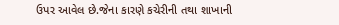ઉપર આવેલ છે.જેના કારણે કચેરીની તથા શાખાની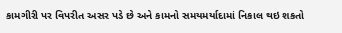કામગીરી પર વિપરીત અસર પડે છે અને કામનો સમયમર્યાદામાં નિકાલ થઇ શકતો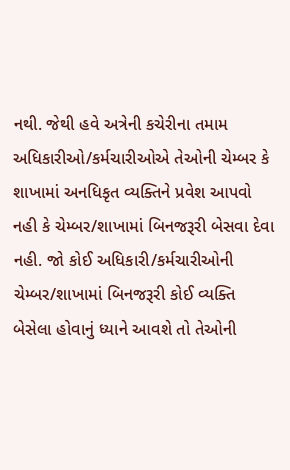નથી. જેથી હવે અત્રેની કચેરીના તમામ અધિકારીઓ/કર્મચારીઓએ તેઓની ચેમ્બર કે શાખામાં અનધિકૃત વ્યક્તિને પ્રવેશ આપવો નહી કે ચેમ્બર/શાખામાં બિનજરૂરી બેસવા દેવા નહી. જો કોઈ અધિકારી/કર્મચારીઓની ચેમ્બર/શાખામાં બિનજરૂરી કોઈ વ્યક્તિ બેસેલા હોવાનું ધ્યાને આવશે તો તેઓની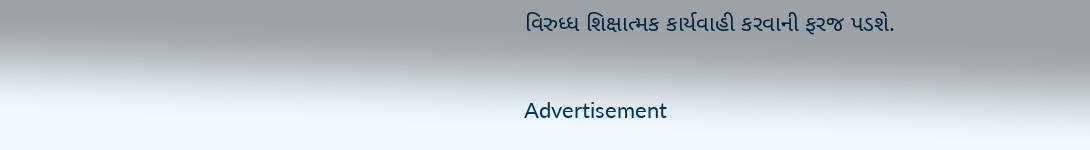વિરુધ્ધ શિક્ષાત્મક કાર્યવાહી કરવાની ફરજ પડશે.

Advertisement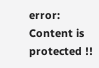error: Content is protected !!